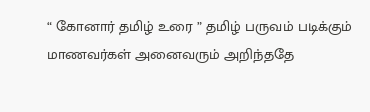“ கோனார் தமிழ் உரை ” தமிழ் பருவம் படிக்கும் மாணவர்கள் அனைவரும் அறிந்ததே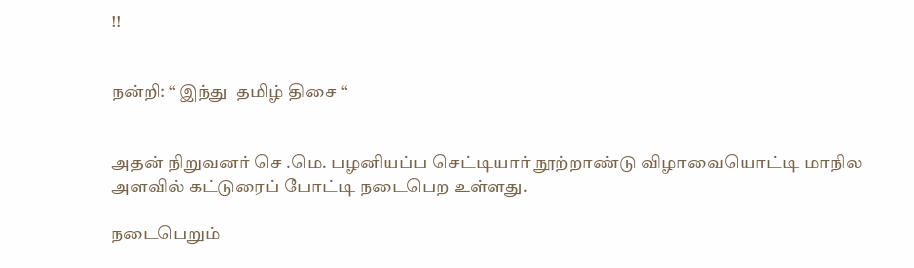!!


நன்றி: “ இந்து  தமிழ் திசை “


அதன் நிறுவனர் செ .மெ. பழனியப்ப செட்டியார் நூற்றாண்டு விழாவையொட்டி மாநில அளவில் கட்டுரைப் போட்டி நடைபெற உள்ளது.

நடைபெறும்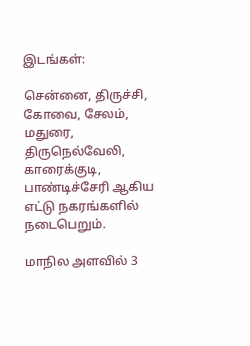இடங்கள்:

சென்னை, திருச்சி, கோவை, சேலம், மதுரை, திருநெல்வேலி, காரைக்குடி, பாண்டிச்சேரி ஆகிய எட்டு நகரங்களில் நடைபெறும்.

மாநில அளவில் 3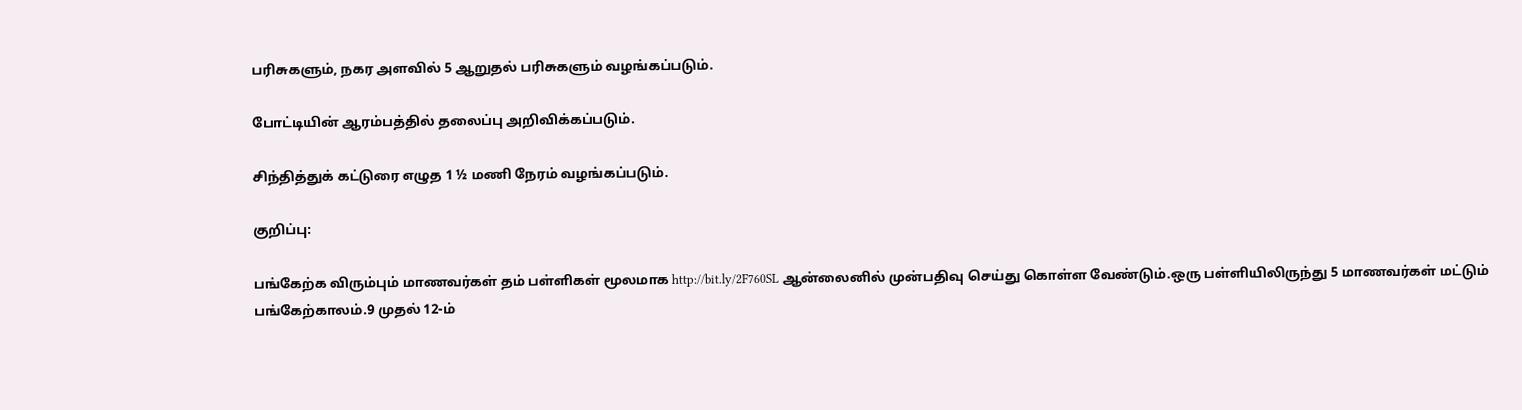பரிசுகளும், நகர அளவில் 5 ஆறுதல் பரிசுகளும் வழங்கப்படும்.

போட்டியின் ஆரம்பத்தில் தலைப்பு அறிவிக்கப்படும்.

சிந்தித்துக் கட்டுரை எழுத 1 ½ மணி நேரம் வழங்கப்படும்.

குறிப்பு:

பங்கேற்க விரும்பும் மாணவர்கள் தம் பள்ளிகள் மூலமாக http://bit.ly/2F760SL ஆன்லைனில் முன்பதிவு செய்து கொள்ள வேண்டும்.ஒரு பள்ளியிலிருந்து 5 மாணவர்கள் மட்டும் பங்கேற்காலம்.9 முதல் 12-ம்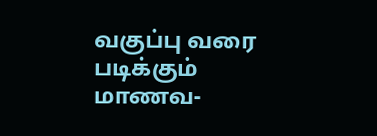வகுப்பு வரை படிக்கும் மாணவ-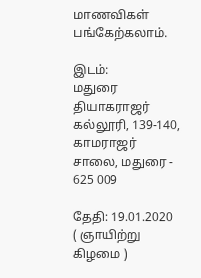மாணவிகள் பங்கேற்கலாம்.

இடம்:
மதுரை தியாகராஜர் கல்லூரி, 139-140, காமராஜர் சாலை, மதுரை - 625 009

தேதி: 19.01.2020  ( ஞாயிற்று கிழமை )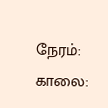நேரம்: காலை: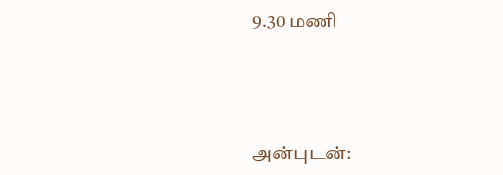9.30 மணி





அன்புடன்: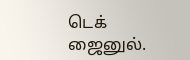டெக் ஜைனுல்.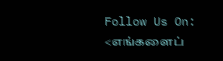Follow Us On: <எங்களைப்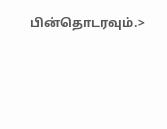பின்தொடரவும்.>